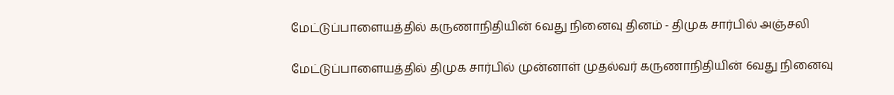மேட்டுப்பாளையத்தில் கருணாநிதியின் 6வது நினைவு தினம் - திமுக சார்பில் அஞ்சலி

மேட்டுப்பாளையத்தில் திமுக சார்பில் முன்னாள் முதல்வர் கருணாநிதியின் 6வது நினைவு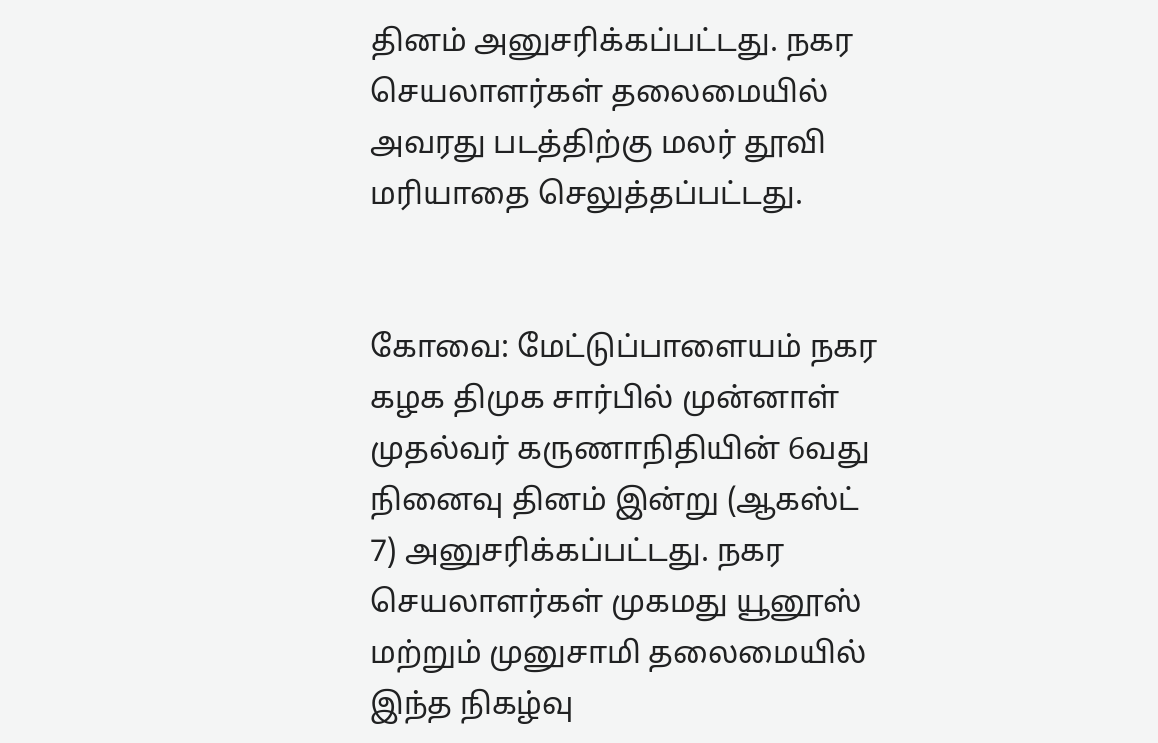தினம் அனுசரிக்கப்பட்டது. நகர செயலாளர்கள் தலைமையில் அவரது படத்திற்கு மலர் தூவி மரியாதை செலுத்தப்பட்டது.


கோவை: மேட்டுப்பாளையம் நகர கழக திமுக சார்பில் முன்னாள் முதல்வர் கருணாநிதியின் 6வது நினைவு தினம் இன்று (ஆகஸ்ட் 7) அனுசரிக்கப்பட்டது. நகர செயலாளர்கள் முகமது யூனூஸ் மற்றும் முனுசாமி தலைமையில் இந்த நிகழ்வு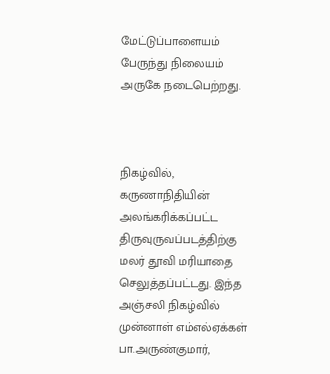மேட்டுப்பாளையம் பேருந்து நிலையம் அருகே நடைபெற்றது.



நிகழ்வில், கருணாநிதியின் அலங்கரிக்கப்பட்ட திருவுருவப்படத்திற்கு மலர் தூவி மரியாதை செலுத்தப்பட்டது. இந்த அஞ்சலி நிகழ்வில் முன்னாள் எம்எல்ஏக்கள் பா.அருண்குமார்,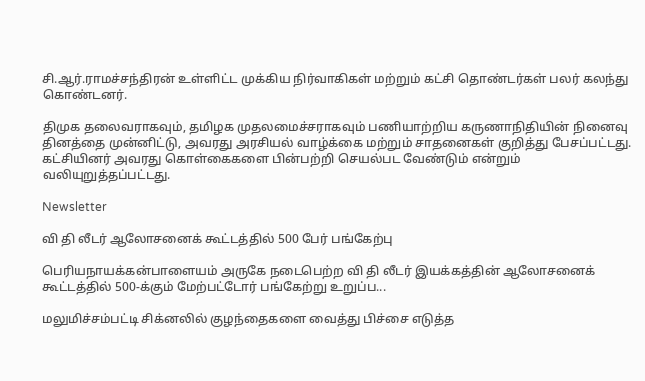சி.ஆர்.ராமச்சந்திரன் உள்ளிட்ட முக்கிய நிர்வாகிகள் மற்றும் கட்சி தொண்டர்கள் பலர் கலந்து கொண்டனர்.

திமுக தலைவராகவும், தமிழக முதலமைச்சராகவும் பணியாற்றிய கருணாநிதியின் நினைவு தினத்தை முன்னிட்டு, அவரது அரசியல் வாழ்க்கை மற்றும் சாதனைகள் குறித்து பேசப்பட்டது. கட்சியினர் அவரது கொள்கைகளை பின்பற்றி செயல்பட வேண்டும் என்றும் வலியுறுத்தப்பட்டது.

Newsletter

வி தி லீடர் ஆலோசனைக் கூட்டத்தில் 500 பேர் பங்கேற்பு

பெரியநாயக்கன்பாளையம் அருகே நடைபெற்ற வி தி லீடர் இயக்கத்தின் ஆலோசனைக் கூட்டத்தில் 500-க்கும் மேற்பட்டோர் பங்கேற்று உறுப்ப...

மலுமிச்சம்பட்டி சிக்னலில் குழந்தைகளை வைத்து பிச்சை எடுத்த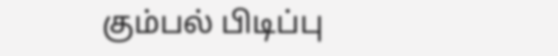கும்பல் பிடிப்பு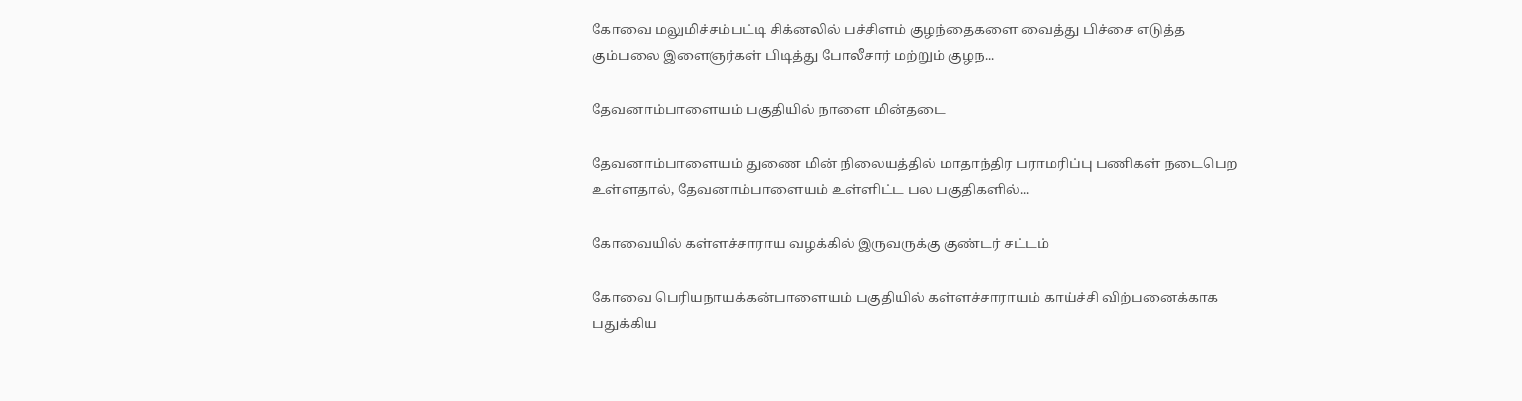கோவை மலுமிச்சம்பட்டி சிக்னலில் பச்சிளம் குழந்தைகளை வைத்து பிச்சை எடுத்த கும்பலை இளைஞர்கள் பிடித்து போலீசார் மற்றும் குழந...

தேவனாம்பாளையம் பகுதியில் நாளை மின்தடை

தேவனாம்பாளையம் துணை மின் நிலையத்தில் மாதாந்திர பராமரிப்பு பணிகள் நடைபெற உள்ளதால், தேவனாம்பாளையம் உள்ளிட்ட பல பகுதிகளில்...

கோவையில் கள்ளச்சாராய வழக்கில் இருவருக்கு குண்டர் சட்டம்

கோவை பெரியநாயக்கன்பாளையம் பகுதியில் கள்ளச்சாராயம் காய்ச்சி விற்பனைக்காக பதுக்கிய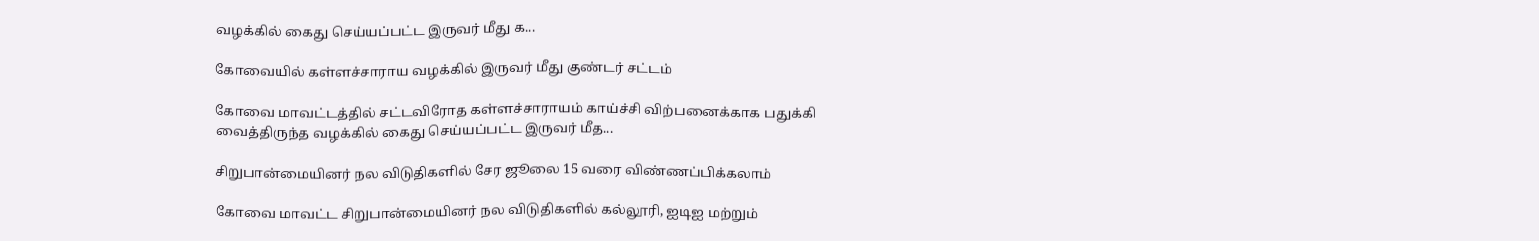வழக்கில் கைது செய்யப்பட்ட இருவர் மீது க...

கோவையில் கள்ளச்சாராய வழக்கில் இருவர் மீது குண்டர் சட்டம்

கோவை மாவட்டத்தில் சட்டவிரோத கள்ளச்சாராயம் காய்ச்சி விற்பனைக்காக பதுக்கி வைத்திருந்த வழக்கில் கைது செய்யப்பட்ட இருவர் மீத...

சிறுபான்மையினர் நல விடுதிகளில் சேர ஜூலை 15 வரை விண்ணப்பிக்கலாம்

கோவை மாவட்ட சிறுபான்மையினர் நல விடுதிகளில் கல்லூரி, ஐடிஐ மற்றும்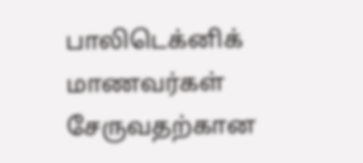பாலிடெக்னிக் மாணவர்கள் சேருவதற்கான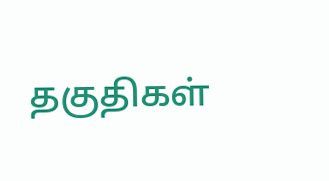தகுதிகள்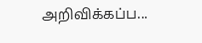அறிவிக்கப்ப...